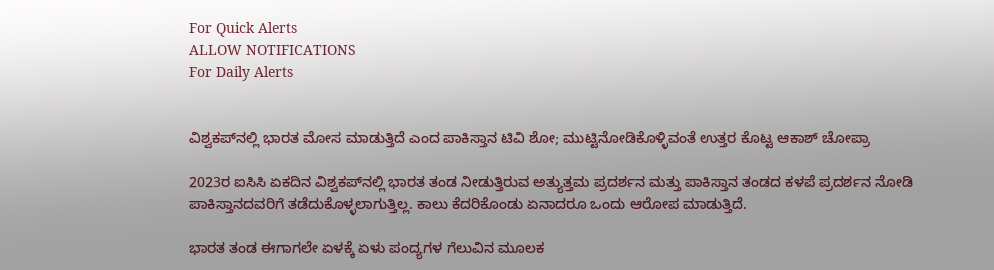For Quick Alerts
ALLOW NOTIFICATIONS
For Daily Alerts


ವಿಶ್ವಕಪ್‌ನಲ್ಲಿ ಭಾರತ ಮೋಸ ಮಾಡುತ್ತಿದೆ ಎಂದ ಪಾಕಿಸ್ತಾನ ಟಿವಿ ಶೋ; ಮುಟ್ಟಿನೋಡಿಕೊಳ್ಳಿವಂತೆ ಉತ್ತರ ಕೊಟ್ಟ ಆಕಾಶ್ ಚೋಪ್ರಾ

2023ರ ಐಸಿಸಿ ಏಕದಿನ ವಿಶ್ವಕಪ್‌ನಲ್ಲಿ ಭಾರತ ತಂಡ ನೀಡುತ್ತಿರುವ ಅತ್ಯುತ್ತಮ ಪ್ರದರ್ಶನ ಮತ್ತು ಪಾಕಿಸ್ತಾನ ತಂಡದ ಕಳಪೆ ಪ್ರದರ್ಶನ ನೋಡಿ ಪಾಕಿಸ್ತಾನದವರಿಗೆ ತಡೆದುಕೊಳ್ಳಲಾಗುತ್ತಿಲ್ಲ. ಕಾಲು ಕೆದರಿಕೊಂಡು ಏನಾದರೂ ಒಂದು ಆರೋಪ ಮಾಡುತ್ತಿದೆ.

ಭಾರತ ತಂಡ ಈಗಾಗಲೇ ಏಳಕ್ಕೆ ಏಳು ಪಂದ್ಯಗಳ ಗೆಲುವಿನ ಮೂಲಕ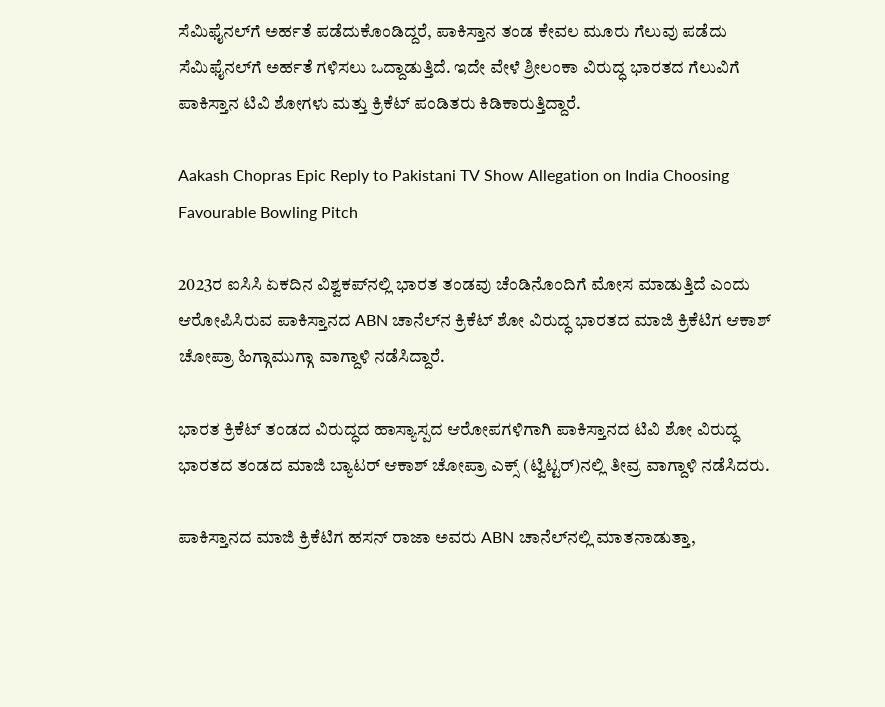ಸೆಮಿಫೈನಲ್‌ಗೆ ಅರ್ಹತೆ ಪಡೆದುಕೊಂಡಿದ್ದರೆ, ಪಾಕಿಸ್ತಾನ ತಂಡ ಕೇವಲ ಮೂರು ಗೆಲುವು ಪಡೆದು ಸೆಮಿಫೈನಲ್‌ಗೆ ಅರ್ಹತೆ ಗಳಿಸಲು ಒದ್ದಾಡುತ್ತಿದೆ. ಇದೇ ವೇಳೆ ಶ್ರೀಲಂಕಾ ವಿರುದ್ಧ ಭಾರತದ ಗೆಲುವಿಗೆ ಪಾಕಿಸ್ತಾನ ಟಿವಿ ಶೋಗಳು ಮತ್ತು ಕ್ರಿಕೆಟ್ ಪಂಡಿತರು ಕಿಡಿಕಾರುತ್ತಿದ್ದಾರೆ.

Aakash Chopras Epic Reply to Pakistani TV Show Allegation on India Choosing Favourable Bowling Pitch

2023ರ ಐಸಿಸಿ ಏಕದಿನ ವಿಶ್ವಕಪ್‌ನಲ್ಲಿ ಭಾರತ ತಂಡವು ಚೆಂಡಿನೊಂದಿಗೆ ಮೋಸ ಮಾಡುತ್ತಿದೆ ಎಂದು ಆರೋಪಿಸಿರುವ ಪಾಕಿಸ್ತಾನದ ABN ಚಾನೆಲ್‌ನ ಕ್ರಿಕೆಟ್ ಶೋ ವಿರುದ್ಧ ಭಾರತದ ಮಾಜಿ ಕ್ರಿಕೆಟಿಗ ಆಕಾಶ್ ಚೋಪ್ರಾ ಹಿಗ್ಗಾಮುಗ್ಗಾ ವಾಗ್ದಾಳಿ ನಡೆಸಿದ್ದಾರೆ.

ಭಾರತ ಕ್ರಿಕೆಟ್ ತಂಡದ ವಿರುದ್ಧದ ಹಾಸ್ಯಾಸ್ಪದ ಆರೋಪಗಳಿಗಾಗಿ ಪಾಕಿಸ್ತಾನದ ಟಿವಿ ಶೋ ವಿರುದ್ಧ ಭಾರತದ ತಂಡದ ಮಾಜಿ ಬ್ಯಾಟರ್ ಆಕಾಶ್ ಚೋಪ್ರಾ ಎಕ್ಸ್‌ (ಟ್ವಿಟ್ಟರ್)ನಲ್ಲಿ ತೀವ್ರ ವಾಗ್ದಾಳಿ ನಡೆಸಿದರು.

ಪಾಕಿಸ್ತಾನದ ಮಾಜಿ ಕ್ರಿಕೆಟಿಗ ಹಸನ್ ರಾಜಾ ಅವರು ABN ಚಾನೆಲ್‌ನಲ್ಲಿ ಮಾತನಾಡುತ್ತಾ,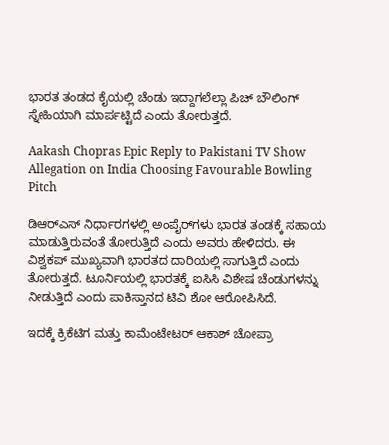ಭಾರತ ತಂಡದ ಕೈಯಲ್ಲಿ ಚೆಂಡು ಇದ್ದಾಗಲೆಲ್ಲಾ ಪಿಚ್ ಬೌಲಿಂಗ್ ಸ್ನೇಹಿಯಾಗಿ ಮಾರ್ಪಟ್ಟಿದೆ ಎಂದು ತೋರುತ್ತದೆ.

Aakash Chopras Epic Reply to Pakistani TV Show Allegation on India Choosing Favourable Bowling Pitch

ಡಿಆರ್‌ಎಸ್ ನಿರ್ಧಾರಗಳಲ್ಲಿ ಅಂಪೈರ್‌ಗಳು ಭಾರತ ತಂಡಕ್ಕೆ ಸಹಾಯ ಮಾಡುತ್ತಿರುವಂತೆ ತೋರುತ್ತಿದೆ ಎಂದು ಅವರು ಹೇಳಿದರು. ಈ ವಿಶ್ವಕಪ್ ಮುಖ್ಯವಾಗಿ ಭಾರತದ ದಾರಿಯಲ್ಲಿ ಸಾಗುತ್ತಿದೆ ಎಂದು ತೋರುತ್ತದೆ. ಟೂರ್ನಿಯಲ್ಲಿ ಭಾರತಕ್ಕೆ ಐಸಿಸಿ ವಿಶೇಷ ಚೆಂಡುಗಳನ್ನು ನೀಡುತ್ತಿದೆ ಎಂದು ಪಾಕಿಸ್ತಾನದ ಟಿವಿ ಶೋ ಆರೋಪಿಸಿದೆ.

ಇದಕ್ಕೆ ಕ್ರಿಕೆಟಿಗ ಮತ್ತು ಕಾಮೆಂಟೇಟರ್ ಆಕಾಶ್ ಚೋಪ್ರಾ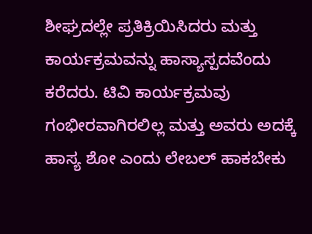ಶೀಘ್ರದಲ್ಲೇ ಪ್ರತಿಕ್ರಿಯಿಸಿದರು ಮತ್ತು ಕಾರ್ಯಕ್ರಮವನ್ನು ಹಾಸ್ಯಾಸ್ಪದವೆಂದು ಕರೆದರು. ಟಿವಿ ಕಾರ್ಯಕ್ರಮವು ಗಂಭೀರವಾಗಿರಲಿಲ್ಲ ಮತ್ತು ಅವರು ಅದಕ್ಕೆ ಹಾಸ್ಯ ಶೋ ಎಂದು ಲೇಬಲ್ ಹಾಕಬೇಕು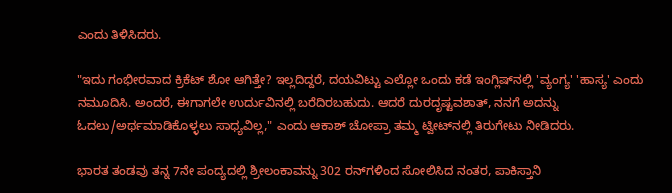ಎಂದು ತಿಳಿಸಿದರು.

"ಇದು ಗಂಭೀರವಾದ ಕ್ರಿಕೆಟ್ ಶೋ ಆಗಿತ್ತೇ? ಇಲ್ಲದಿದ್ದರೆ, ದಯವಿಟ್ಟು ಎಲ್ಲೋ ಒಂದು ಕಡೆ ಇಂಗ್ಲಿಷ್‌ನಲ್ಲಿ 'ವ್ಯಂಗ್ಯ' 'ಹಾಸ್ಯ' ಎಂದು ನಮೂದಿಸಿ. ಅಂದರೆ, ಈಗಾಗಲೇ ಉರ್ದುವಿನಲ್ಲಿ ಬರೆದಿರಬಹುದು. ಆದರೆ ದುರದೃಷ್ಟವಶಾತ್, ನನಗೆ ಅದನ್ನು ಓದಲು/ಅರ್ಥಮಾಡಿಕೊಳ್ಳಲು ಸಾಧ್ಯವಿಲ್ಲ," ಎಂದು ಆಕಾಶ್ ಚೋಪ್ರಾ ತಮ್ಮ ಟ್ವೀಟ್‌ನಲ್ಲಿ ತಿರುಗೇಟು ನೀಡಿದರು.

ಭಾರತ ತಂಡವು ತನ್ನ 7ನೇ ಪಂದ್ಯದಲ್ಲಿ ಶ್ರೀಲಂಕಾವನ್ನು 302 ರನ್‌ಗಳಿಂದ ಸೋಲಿಸಿದ ನಂತರ, ಪಾಕಿಸ್ತಾನಿ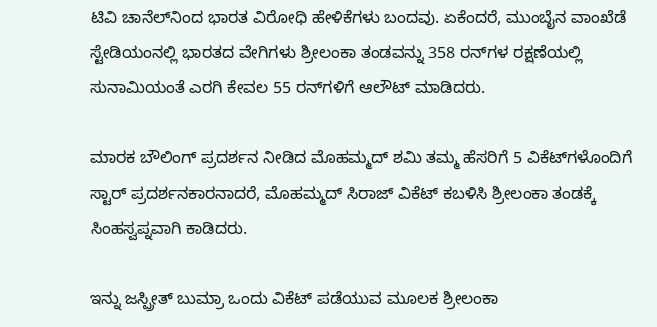ಟಿವಿ ಚಾನೆಲ್‌ನಿಂದ ಭಾರತ ವಿರೋಧಿ ಹೇಳಿಕೆಗಳು ಬಂದವು. ಏಕೆಂದರೆ, ಮುಂಬೈನ ವಾಂಖೆಡೆ ಸ್ಟೇಡಿಯಂನಲ್ಲಿ ಭಾರತದ ವೇಗಿಗಳು ಶ್ರೀಲಂಕಾ ತಂಡವನ್ನು 358 ರನ್‌ಗಳ ರಕ್ಷಣೆಯಲ್ಲಿ ಸುನಾಮಿಯಂತೆ ಎರಗಿ ಕೇವಲ 55 ರನ್‌ಗಳಿಗೆ ಆಲೌಟ್ ಮಾಡಿದರು.

ಮಾರಕ ಬೌಲಿಂಗ್ ಪ್ರದರ್ಶನ ನೀಡಿದ ಮೊಹಮ್ಮದ್ ಶಮಿ ತಮ್ಮ ಹೆಸರಿಗೆ 5 ವಿಕೆಟ್‌ಗಳೊಂದಿಗೆ ಸ್ಟಾರ್ ಪ್ರದರ್ಶನಕಾರನಾದರೆ, ಮೊಹಮ್ಮದ್ ಸಿರಾಜ್ ವಿಕೆಟ್ ಕಬಳಿಸಿ ಶ್ರೀಲಂಕಾ ತಂಡಕ್ಕೆ ಸಿಂಹಸ್ವಪ್ನವಾಗಿ ಕಾಡಿದರು.

ಇನ್ನು ಜಸ್ಪ್ರೀತ್ ಬುಮ್ರಾ ಒಂದು ವಿಕೆಟ್ ಪಡೆಯುವ ಮೂಲಕ ಶ್ರೀಲಂಕಾ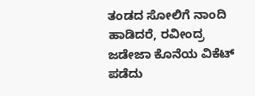ತಂಡದ ಸೋಲಿಗೆ ನಾಂದಿ ಹಾಡಿದರೆ, ರವೀಂದ್ರ ಜಡೇಜಾ ಕೊನೆಯ ವಿಕೆಟ್ ಪಡೆದು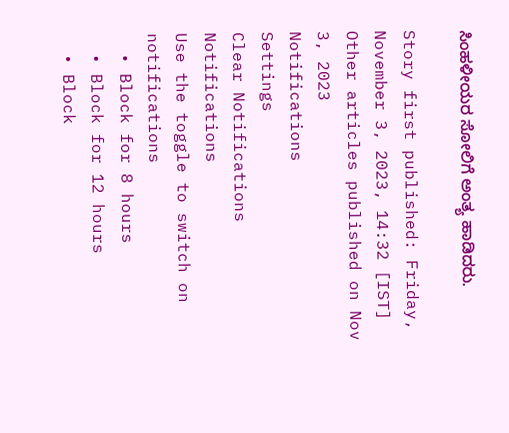ಸಿಂಹಳೀಯರ ಸೋಲಿಗೆ ಅಂತ್ಯ ಹಾಡಿದರು.

Story first published: Friday, November 3, 2023, 14:32 [IST]
Other articles published on Nov 3, 2023
Notifications
Settings
Clear Notifications
Notifications
Use the toggle to switch on notifications
  • Block for 8 hours
  • Block for 12 hours
  • Block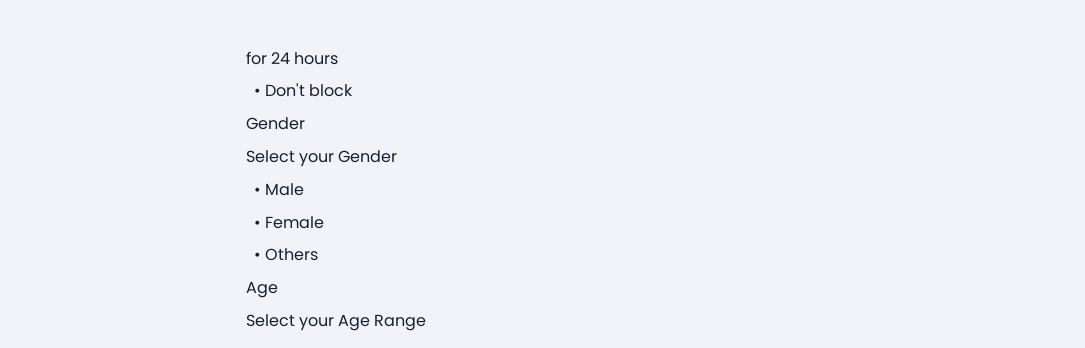for 24 hours
  • Don't block
Gender
Select your Gender
  • Male
  • Female
  • Others
Age
Select your Age Range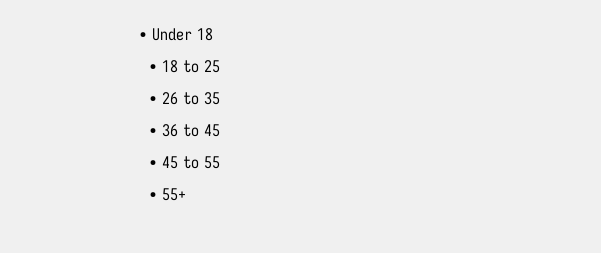• Under 18
  • 18 to 25
  • 26 to 35
  • 36 to 45
  • 45 to 55
  • 55+